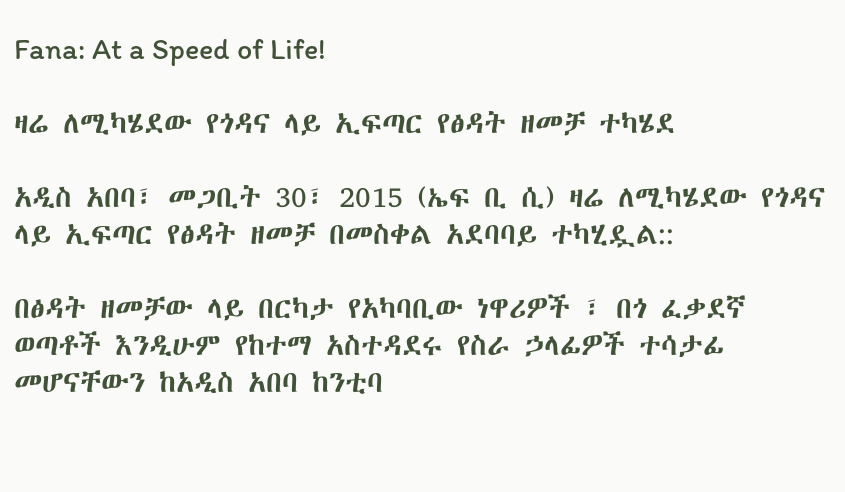Fana: At a Speed of Life!

ዛሬ ለሚካሄደው የጎዳና ላይ ኢፍጣር የፅዳት ዘመቻ ተካሄደ

አዲስ አበባ፣ መጋቢት 30፣ 2015 (ኤፍ ቢ ሲ) ዛሬ ለሚካሄደው የጎዳና ላይ ኢፍጣር የፅዳት ዘመቻ በመስቀል አደባባይ ተካሂዷል::

በፅዳት ዘመቻው ላይ በርካታ የአካባቢው ነዋሪዎች ፣ በጎ ፈቃደኛ ወጣቶች እንዲሁም የከተማ አስተዳደሩ የስራ ኃላፊዎች ተሳታፊ መሆናቸውን ከአዲስ አበባ ከንቲባ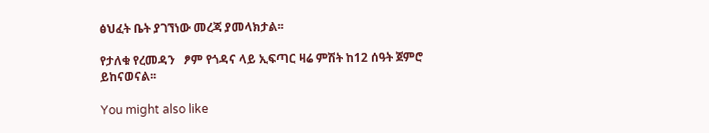ፅህፈት ቤት ያገኘነው መረጃ ያመላክታል፡፡

የታለቁ የረመዳን   ፆም የጎዳና ላይ ኢፍጣር ዛሬ ምሽት ከ12 ሰዓት ጀምሮ ይከናወናል፡፡

You might also like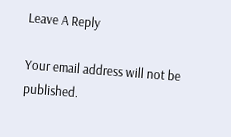Leave A Reply

Your email address will not be published.